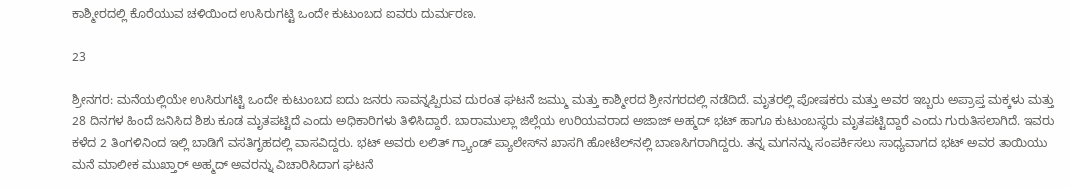ಕಾಶ್ಮೀರದಲ್ಲಿ ಕೊರೆಯುವ ಚಳಿಯಿಂದ ಉಸಿರುಗಟ್ಟಿ ಒಂದೇ ಕುಟುಂಬದ ಐವರು ದುರ್ಮರಣ.

23

ಶ್ರೀನಗರ: ಮನೆಯಲ್ಲಿಯೇ ಉಸಿರುಗಟ್ಟಿ ಒಂದೇ ಕುಟುಂಬದ ಐದು ಜನರು ಸಾವನ್ನಪ್ಪಿರುವ ದುರಂತ ಘಟನೆ ಜಮ್ಮು ಮತ್ತು ಕಾಶ್ಮೀರದ ಶ್ರೀನಗರದಲ್ಲಿ ನಡೆದಿದೆ. ಮೃತರಲ್ಲಿ ಪೋಷಕರು ಮತ್ತು ಅವರ ಇಬ್ಬರು ಅಪ್ರಾಪ್ತ ಮಕ್ಕಳು ಮತ್ತು 28 ದಿನಗಳ ಹಿಂದೆ ಜನಿಸಿದ ಶಿಶು ಕೂಡ ಮೃತಪಟ್ಟಿದೆ ಎಂದು ಅಧಿಕಾರಿಗಳು ತಿಳಿಸಿದ್ದಾರೆ. ಬಾರಾಮುಲ್ಲಾ ಜಿಲ್ಲೆಯ ಉರಿಯವರಾದ ಅಜಾಜ್ ಅಹ್ಮದ್ ಭಟ್ ಹಾಗೂ ಕುಟುಂಬಸ್ಥರು ಮೃತಪಟ್ಟಿದ್ದಾರೆ ಎಂದು ಗುರುತಿಸಲಾಗಿದೆ. ಇವರು ಕಳೆದ 2 ತಿಂಗಳಿನಿಂದ ಇಲ್ಲಿ ಬಾಡಿಗೆ ವಸತಿಗೃಹದಲ್ಲಿ ವಾಸವಿದ್ದರು. ಭಟ್ ಅವರು ಲಲಿತ್ ಗ್ರ್ಯಾಂಡ್ ಪ್ಯಾಲೇಸ್‍ನ ಖಾಸಗಿ ಹೋಟೆಲ್‍ನಲ್ಲಿ ಬಾಣಸಿಗರಾಗಿದ್ದರು. ತನ್ನ ಮಗನನ್ನು ಸಂಪರ್ಕಿಸಲು ಸಾಧ್ಯವಾಗದ ಭಟ್ ಅವರ ತಾಯಿಯು ಮನೆ ಮಾಲೀಕ ಮುಖ್ತಾರ್ ಅಹ್ಮದ್ ಅವರನ್ನು ವಿಚಾರಿಸಿದಾಗ ಘಟನೆ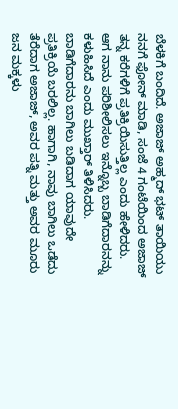ಬೆಳಕಿಗೆ ಬಂದಿದೆ. ಅಜಾಜ್ ಅಹ್ಮದ್ ಭಟ್ ತಾಯಿಯು ನನಗೆ ಫೋನ್ ಮಾಡಿ, ಸಂಜೆ 4 ಗಂಟೆಯಿಂದ ಅಜಾಜ್ ತನ್ನ ಕರೆಗಳಿಗೆ ಪ್ರತಿಕ್ರಿಯಿಸುತ್ತಿಲ್ಲ ಎಂದು ಹೇಳಿದರು. ಆಗ ನಾನು ಪರಿಶೀಲಿಸಲು ಇನ್ನೊಬ್ಬ ಬಾಡಿಗೆದಾರನನ್ನು ಕಳುಹಿಸಿದೆ ಎಂದು ಮುಖ್ತಾರ್ ತಿಳಿಸಿದರು. ಬಾಡಿಗೆದಾರನು ಬಾಗಿಲು ಬಡಿದಾಗ ಯಾವುದೇ ಪ್ರತಿಕ್ರಿಯೆ ಬರಲಿಲ್ಲ. ಹಾಗಾಗಿ, ನಾವು ಬಾಗಿಲು ಒಡೆದು ತೆರೆದಾಗ ಅಜಾಜ್, ಅವರ ಪತ್ನಿ ಮತ್ತು ಅವರ ಮೂರು ಜನ ಮಕ್ಕಳು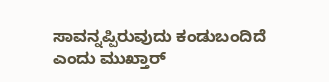ಸಾವನ್ನಪ್ಪಿರುವುದು ಕಂಡುಬಂದಿದೆ ಎಂದು ಮುಖ್ತಾರ್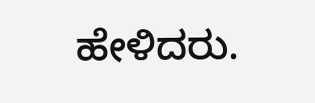ಹೇಳಿದರು.